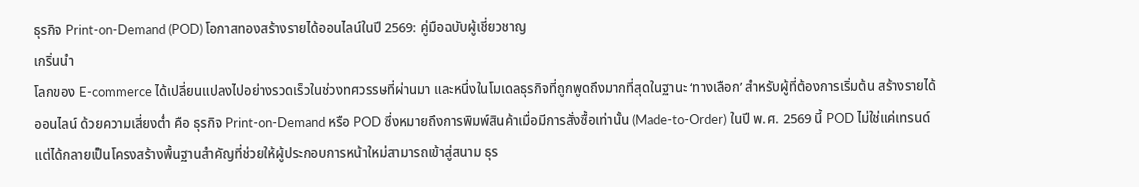ธุรกิจ Print-on-Demand (POD) โอกาสทองสร้างรายได้ออนไลน์ในปี 2569: คู่มือฉบับผู้เชี่ยวชาญ
เกริ่นนำ
โลกของ E-commerce ได้เปลี่ยนแปลงไปอย่างรวดเร็วในช่วงทศวรรษที่ผ่านมา และหนึ่งในโมเดลธุรกิจที่ถูกพูดถึงมากที่สุดในฐานะ ‘ทางเลือก’ สำหรับผู้ที่ต้องการเริ่มต้น สร้างรายได้ออนไลน์ ด้วยความเสี่ยงต่ำ คือ ธุรกิจ Print-on-Demand หรือ POD ซึ่งหมายถึงการพิมพ์สินค้าเมื่อมีการสั่งซื้อเท่านั้น (Made-to-Order) ในปี พ.ศ. 2569 นี้ POD ไม่ใช่แค่เทรนด์ แต่ได้กลายเป็นโครงสร้างพื้นฐานสำคัญที่ช่วยให้ผู้ประกอบการหน้าใหม่สามารถเข้าสู่สนาม ธุร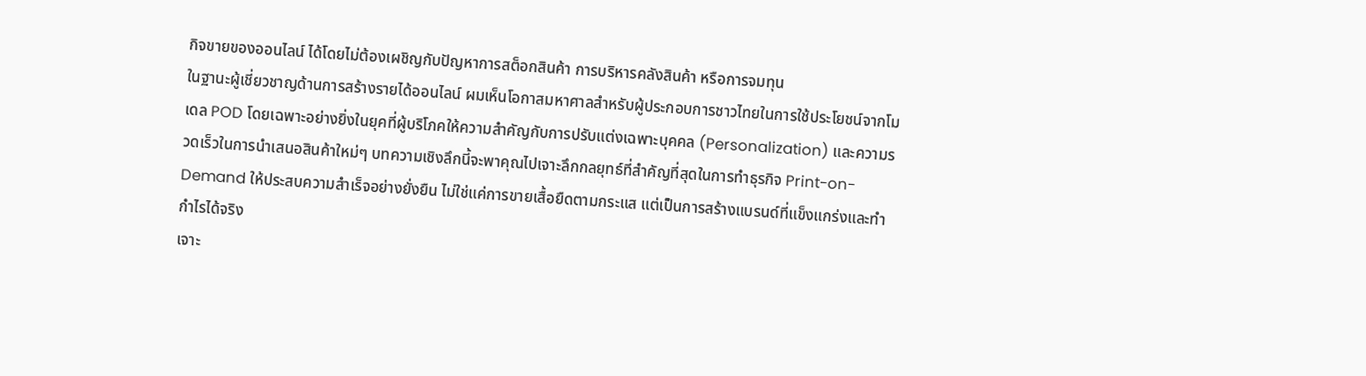กิจขายของออนไลน์ ได้โดยไม่ต้องเผชิญกับปัญหาการสต็อกสินค้า การบริหารคลังสินค้า หรือการจมทุน
ในฐานะผู้เชี่ยวชาญด้านการสร้างรายได้ออนไลน์ ผมเห็นโอกาสมหาศาลสำหรับผู้ประกอบการชาวไทยในการใช้ประโยชน์จากโมเดล POD โดยเฉพาะอย่างยิ่งในยุคที่ผู้บริโภคให้ความสำคัญกับการปรับแต่งเฉพาะบุคคล (Personalization) และความรวดเร็วในการนำเสนอสินค้าใหม่ๆ บทความเชิงลึกนี้จะพาคุณไปเจาะลึกกลยุทธ์ที่สำคัญที่สุดในการทำธุรกิจ Print-on-Demand ให้ประสบความสำเร็จอย่างยั่งยืน ไม่ใช่แค่การขายเสื้อยืดตามกระแส แต่เป็นการสร้างแบรนด์ที่แข็งแกร่งและทำกำไรได้จริง
เจาะ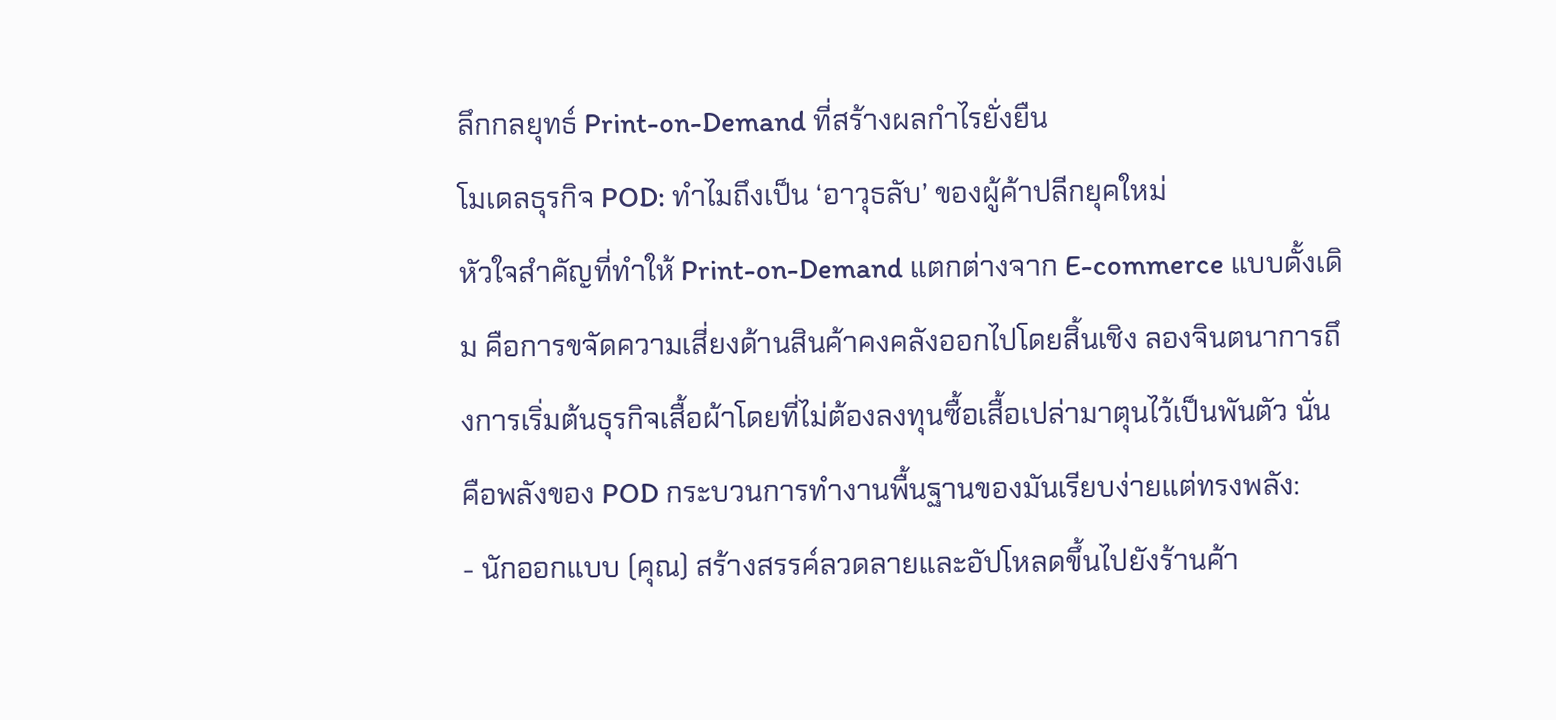ลึกกลยุทธ์ Print-on-Demand ที่สร้างผลกำไรยั่งยืน
โมเดลธุรกิจ POD: ทำไมถึงเป็น ‘อาวุธลับ’ ของผู้ค้าปลีกยุคใหม่
หัวใจสำคัญที่ทำให้ Print-on-Demand แตกต่างจาก E-commerce แบบดั้งเดิม คือการขจัดความเสี่ยงด้านสินค้าคงคลังออกไปโดยสิ้นเชิง ลองจินตนาการถึงการเริ่มต้นธุรกิจเสื้อผ้าโดยที่ไม่ต้องลงทุนซื้อเสื้อเปล่ามาตุนไว้เป็นพันตัว นั่นคือพลังของ POD กระบวนการทำงานพื้นฐานของมันเรียบง่ายแต่ทรงพลัง:
- นักออกแบบ (คุณ) สร้างสรรค์ลวดลายและอัปโหลดขึ้นไปยังร้านค้า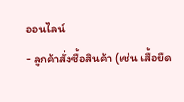ออนไลน์
- ลูกค้าสั่งซื้อสินค้า (เช่น เสื้อยืด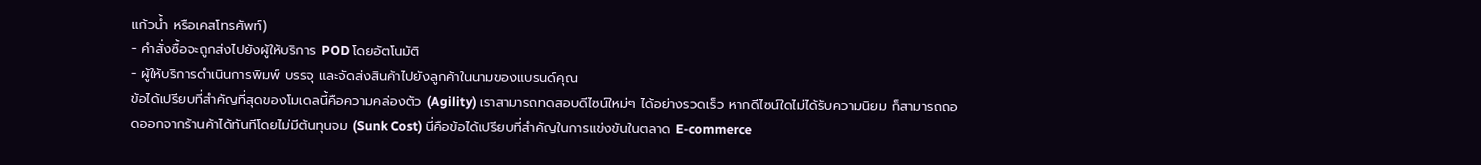แก้วน้ำ หรือเคสโทรศัพท์)
- คำสั่งซื้อจะถูกส่งไปยังผู้ให้บริการ POD โดยอัตโนมัติ
- ผู้ให้บริการดำเนินการพิมพ์ บรรจุ และจัดส่งสินค้าไปยังลูกค้าในนามของแบรนด์คุณ
ข้อได้เปรียบที่สำคัญที่สุดของโมเดลนี้คือความคล่องตัว (Agility) เราสามารถทดสอบดีไซน์ใหม่ๆ ได้อย่างรวดเร็ว หากดีไซน์ใดไม่ได้รับความนิยม ก็สามารถถอดออกจากร้านค้าได้ทันทีโดยไม่มีต้นทุนจม (Sunk Cost) นี่คือข้อได้เปรียบที่สำคัญในการแข่งขันในตลาด E-commerce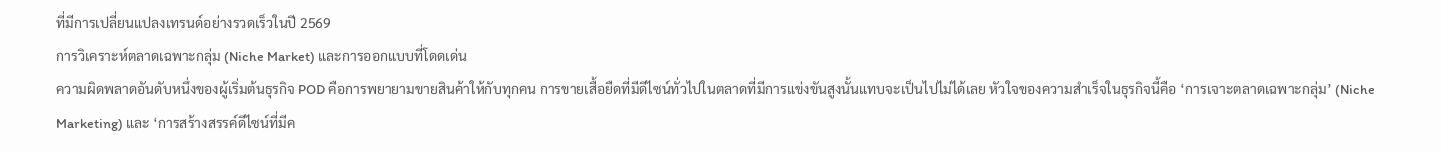ที่มีการเปลี่ยนแปลงเทรนด์อย่างรวดเร็วในปี 2569
การวิเคราะห์ตลาดเฉพาะกลุ่ม (Niche Market) และการออกแบบที่โดดเด่น
ความผิดพลาดอันดับหนึ่งของผู้เริ่มต้นธุรกิจ POD คือการพยายามขายสินค้าให้กับทุกคน การขายเสื้อยืดที่มีดีไซน์ทั่วไปในตลาดที่มีการแข่งขันสูงนั้นแทบจะเป็นไปไม่ได้เลย หัวใจของความสำเร็จในธุรกิจนี้คือ ‘การเจาะตลาดเฉพาะกลุ่ม’ (Niche Marketing) และ ‘การสร้างสรรค์ดีไซน์ที่มีค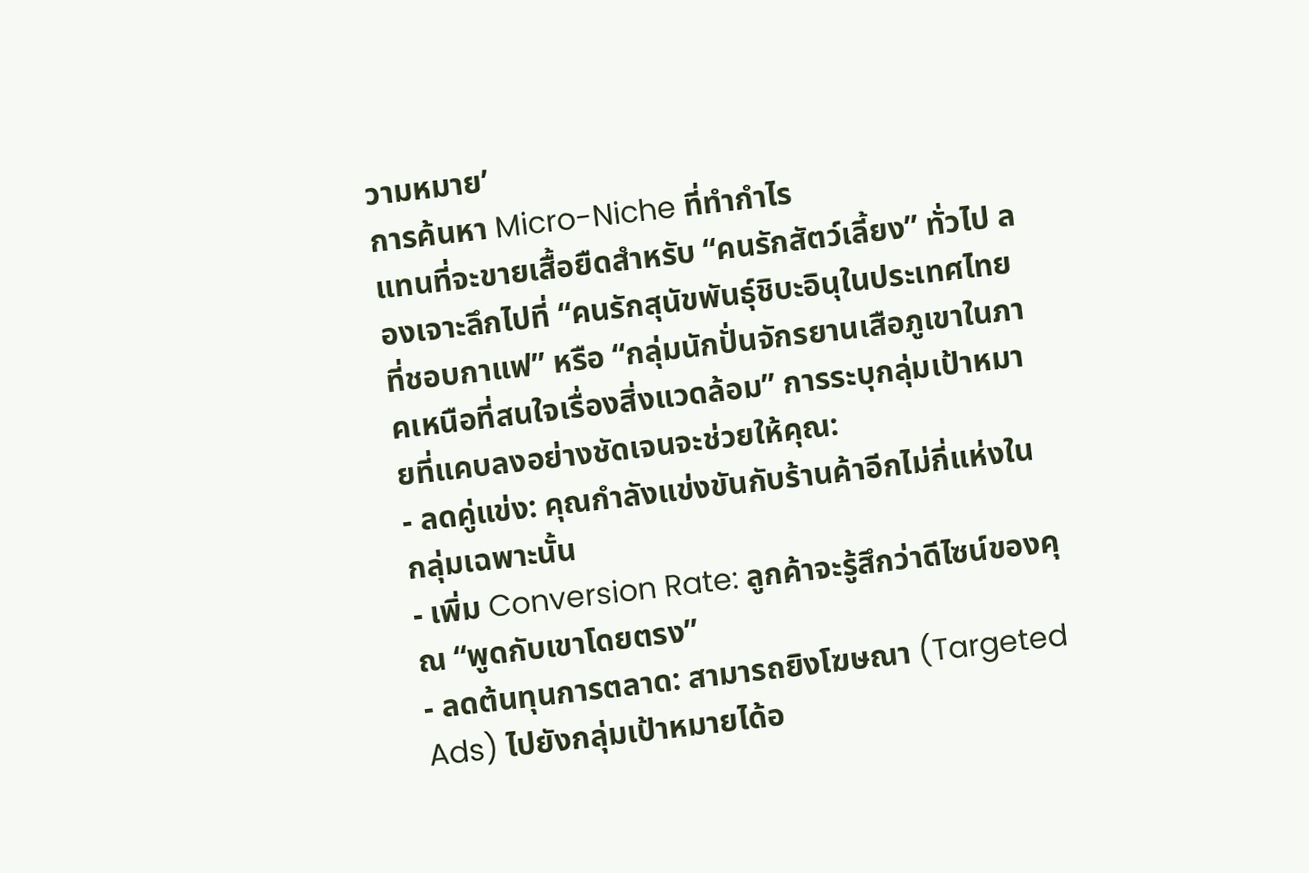วามหมาย’
การค้นหา Micro-Niche ที่ทำกำไร
แทนที่จะขายเสื้อยืดสำหรับ “คนรักสัตว์เลี้ยง” ทั่วไป ลองเจาะลึกไปที่ “คนรักสุนัขพันธุ์ชิบะอินุในประเทศไทยที่ชอบกาแฟ” หรือ “กลุ่มนักปั่นจักรยานเสือภูเขาในภาคเหนือที่สนใจเรื่องสิ่งแวดล้อม” การระบุกลุ่มเป้าหมายที่แคบลงอย่างชัดเจนจะช่วยให้คุณ:
- ลดคู่แข่ง: คุณกำลังแข่งขันกับร้านค้าอีกไม่กี่แห่งในกลุ่มเฉพาะนั้น
- เพิ่ม Conversion Rate: ลูกค้าจะรู้สึกว่าดีไซน์ของคุณ “พูดกับเขาโดยตรง”
- ลดต้นทุนการตลาด: สามารถยิงโฆษณา (Targeted Ads) ไปยังกลุ่มเป้าหมายได้อ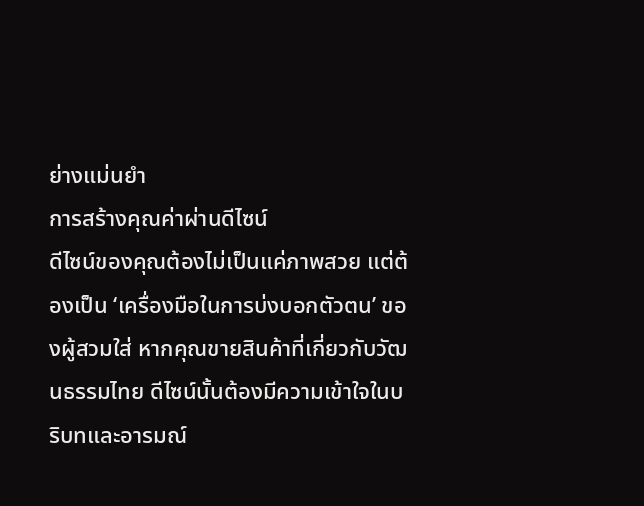ย่างแม่นยำ
การสร้างคุณค่าผ่านดีไซน์
ดีไซน์ของคุณต้องไม่เป็นแค่ภาพสวย แต่ต้องเป็น ‘เครื่องมือในการบ่งบอกตัวตน’ ของผู้สวมใส่ หากคุณขายสินค้าที่เกี่ยวกับวัฒนธรรมไทย ดีไซน์นั้นต้องมีความเข้าใจในบริบทและอารมณ์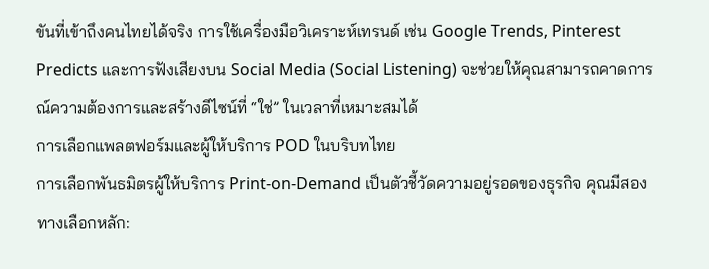ขันที่เข้าถึงคนไทยได้จริง การใช้เครื่องมือวิเคราะห์เทรนด์ เช่น Google Trends, Pinterest Predicts และการฟังเสียงบน Social Media (Social Listening) จะช่วยให้คุณสามารถคาดการณ์ความต้องการและสร้างดีไซน์ที่ “ใช่” ในเวลาที่เหมาะสมได้
การเลือกแพลตฟอร์มและผู้ให้บริการ POD ในบริบทไทย
การเลือกพันธมิตรผู้ให้บริการ Print-on-Demand เป็นตัวชี้วัดความอยู่รอดของธุรกิจ คุณมีสองทางเลือกหลัก: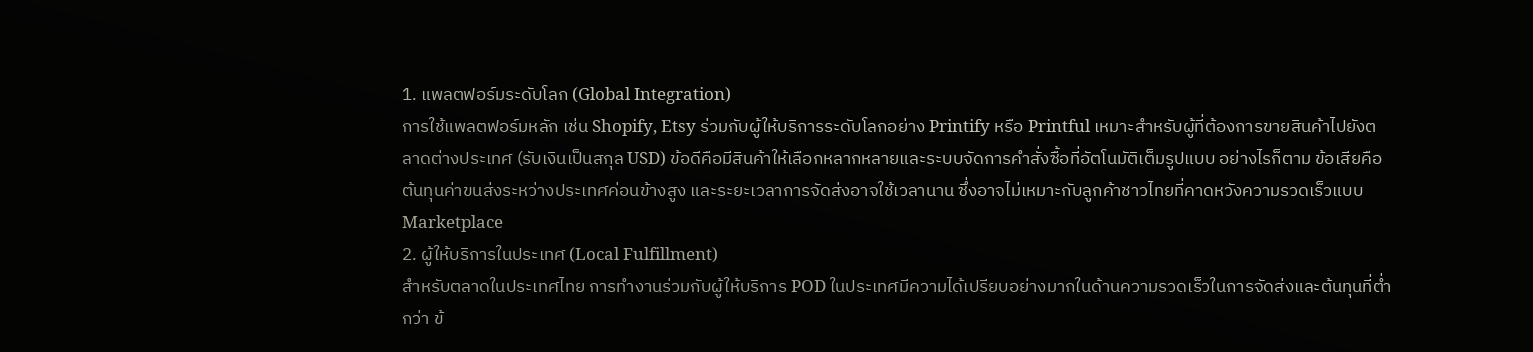1. แพลตฟอร์มระดับโลก (Global Integration)
การใช้แพลตฟอร์มหลัก เช่น Shopify, Etsy ร่วมกับผู้ให้บริการระดับโลกอย่าง Printify หรือ Printful เหมาะสำหรับผู้ที่ต้องการขายสินค้าไปยังตลาดต่างประเทศ (รับเงินเป็นสกุล USD) ข้อดีคือมีสินค้าให้เลือกหลากหลายและระบบจัดการคำสั่งซื้อที่อัตโนมัติเต็มรูปแบบ อย่างไรก็ตาม ข้อเสียคือต้นทุนค่าขนส่งระหว่างประเทศค่อนข้างสูง และระยะเวลาการจัดส่งอาจใช้เวลานาน ซึ่งอาจไม่เหมาะกับลูกค้าชาวไทยที่คาดหวังความรวดเร็วแบบ Marketplace
2. ผู้ให้บริการในประเทศ (Local Fulfillment)
สำหรับตลาดในประเทศไทย การทำงานร่วมกับผู้ให้บริการ POD ในประเทศมีความได้เปรียบอย่างมากในด้านความรวดเร็วในการจัดส่งและต้นทุนที่ต่ำกว่า ข้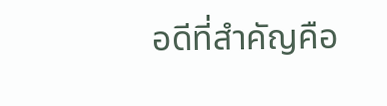อดีที่สำคัญคือ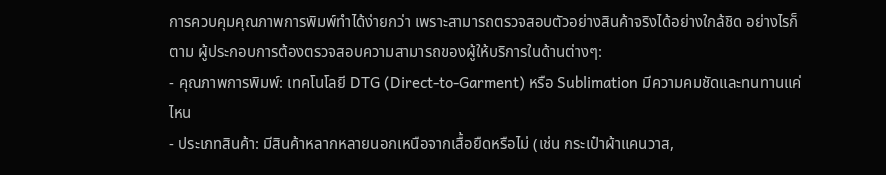การควบคุมคุณภาพการพิมพ์ทำได้ง่ายกว่า เพราะสามารถตรวจสอบตัวอย่างสินค้าจริงได้อย่างใกล้ชิด อย่างไรก็ตาม ผู้ประกอบการต้องตรวจสอบความสามารถของผู้ให้บริการในด้านต่างๆ:
- คุณภาพการพิมพ์: เทคโนโลยี DTG (Direct-to-Garment) หรือ Sublimation มีความคมชัดและทนทานแค่ไหน
- ประเภทสินค้า: มีสินค้าหลากหลายนอกเหนือจากเสื้อยืดหรือไม่ (เช่น กระเป๋าผ้าแคนวาส,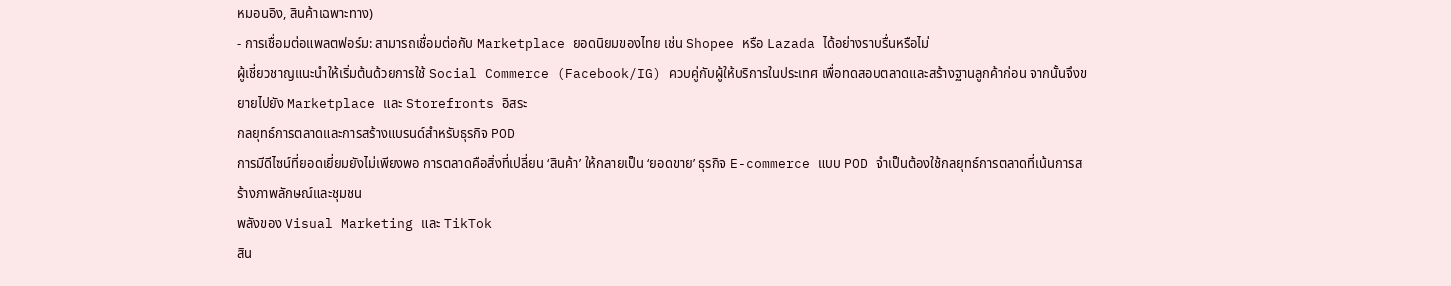หมอนอิง, สินค้าเฉพาะทาง)
- การเชื่อมต่อแพลตฟอร์ม: สามารถเชื่อมต่อกับ Marketplace ยอดนิยมของไทย เช่น Shopee หรือ Lazada ได้อย่างราบรื่นหรือไม่
ผู้เชี่ยวชาญแนะนำให้เริ่มต้นด้วยการใช้ Social Commerce (Facebook/IG) ควบคู่กับผู้ให้บริการในประเทศ เพื่อทดสอบตลาดและสร้างฐานลูกค้าก่อน จากนั้นจึงขยายไปยัง Marketplace และ Storefronts อิสระ
กลยุทธ์การตลาดและการสร้างแบรนด์สำหรับธุรกิจ POD
การมีดีไซน์ที่ยอดเยี่ยมยังไม่เพียงพอ การตลาดคือสิ่งที่เปลี่ยน ‘สินค้า’ ให้กลายเป็น ‘ยอดขาย’ ธุรกิจ E-commerce แบบ POD จำเป็นต้องใช้กลยุทธ์การตลาดที่เน้นการสร้างภาพลักษณ์และชุมชน
พลังของ Visual Marketing และ TikTok
สิน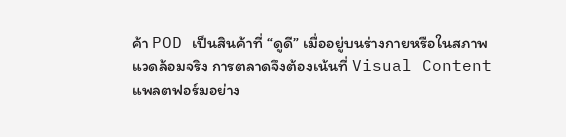ค้า POD เป็นสินค้าที่ “ดูดี” เมื่ออยู่บนร่างกายหรือในสภาพแวดล้อมจริง การตลาดจึงต้องเน้นที่ Visual Content แพลตฟอร์มอย่าง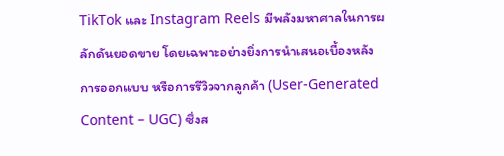TikTok และ Instagram Reels มีพลังมหาศาลในการผลักดันยอดขาย โดยเฉพาะอย่างยิ่งการนำเสนอเบื้องหลังการออกแบบ หรือการรีวิวจากลูกค้า (User-Generated Content – UGC) ซึ่งส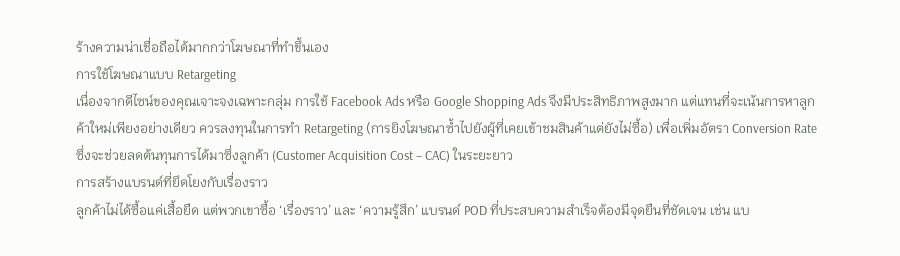ร้างความน่าเชื่อถือได้มากกว่าโฆษณาที่ทำขึ้นเอง
การใช้โฆษณาแบบ Retargeting
เนื่องจากดีไซน์ของคุณเจาะจงเฉพาะกลุ่ม การใช้ Facebook Ads หรือ Google Shopping Ads จึงมีประสิทธิภาพสูงมาก แต่แทนที่จะเน้นการหาลูกค้าใหม่เพียงอย่างเดียว ควรลงทุนในการทำ Retargeting (การยิงโฆษณาซ้ำไปยังผู้ที่เคยเข้าชมสินค้าแต่ยังไม่ซื้อ) เพื่อเพิ่มอัตรา Conversion Rate ซึ่งจะช่วยลดต้นทุนการได้มาซึ่งลูกค้า (Customer Acquisition Cost – CAC) ในระยะยาว
การสร้างแบรนด์ที่ยึดโยงกับเรื่องราว
ลูกค้าไม่ได้ซื้อแค่เสื้อยืด แต่พวกเขาซื้อ ‘เรื่องราว’ และ ‘ความรู้สึก’ แบรนด์ POD ที่ประสบความสำเร็จต้องมีจุดยืนที่ชัดเจน เช่น แบ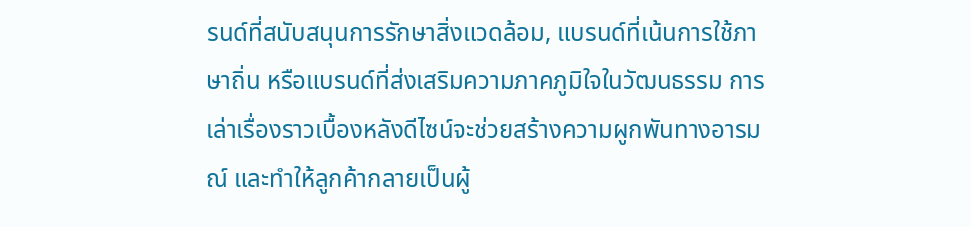รนด์ที่สนับสนุนการรักษาสิ่งแวดล้อม, แบรนด์ที่เน้นการใช้ภาษาถิ่น หรือแบรนด์ที่ส่งเสริมความภาคภูมิใจในวัฒนธรรม การเล่าเรื่องราวเบื้องหลังดีไซน์จะช่วยสร้างความผูกพันทางอารมณ์ และทำให้ลูกค้ากลายเป็นผู้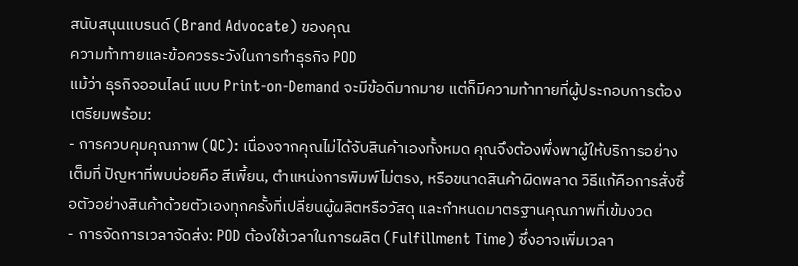สนับสนุนแบรนด์ (Brand Advocate) ของคุณ
ความท้าทายและข้อควรระวังในการทำธุรกิจ POD
แม้ว่า ธุรกิจออนไลน์ แบบ Print-on-Demand จะมีข้อดีมากมาย แต่ก็มีความท้าทายที่ผู้ประกอบการต้องเตรียมพร้อม:
- การควบคุมคุณภาพ (QC): เนื่องจากคุณไม่ได้จับสินค้าเองทั้งหมด คุณจึงต้องพึ่งพาผู้ให้บริการอย่างเต็มที่ ปัญหาที่พบบ่อยคือ สีเพี้ยน, ตำแหน่งการพิมพ์ไม่ตรง, หรือขนาดสินค้าผิดพลาด วิธีแก้คือการสั่งซื้อตัวอย่างสินค้าด้วยตัวเองทุกครั้งที่เปลี่ยนผู้ผลิตหรือวัสดุ และกำหนดมาตรฐานคุณภาพที่เข้มงวด
- การจัดการเวลาจัดส่ง: POD ต้องใช้เวลาในการผลิต (Fulfillment Time) ซึ่งอาจเพิ่มเวลา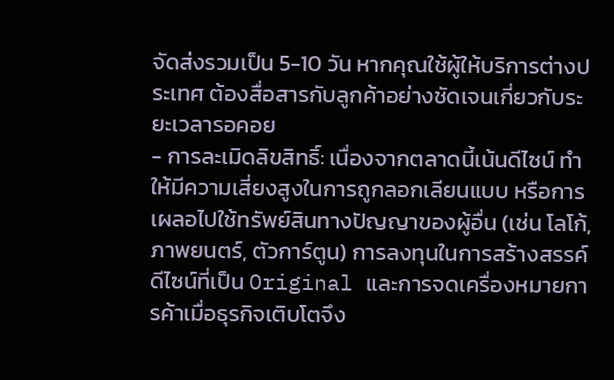จัดส่งรวมเป็น 5-10 วัน หากคุณใช้ผู้ให้บริการต่างประเทศ ต้องสื่อสารกับลูกค้าอย่างชัดเจนเกี่ยวกับระยะเวลารอคอย
- การละเมิดลิขสิทธิ์: เนื่องจากตลาดนี้เน้นดีไซน์ ทำให้มีความเสี่ยงสูงในการถูกลอกเลียนแบบ หรือการเผลอไปใช้ทรัพย์สินทางปัญญาของผู้อื่น (เช่น โลโก้, ภาพยนตร์, ตัวการ์ตูน) การลงทุนในการสร้างสรรค์ดีไซน์ที่เป็น Original และการจดเครื่องหมายการค้าเมื่อธุรกิจเติบโตจึง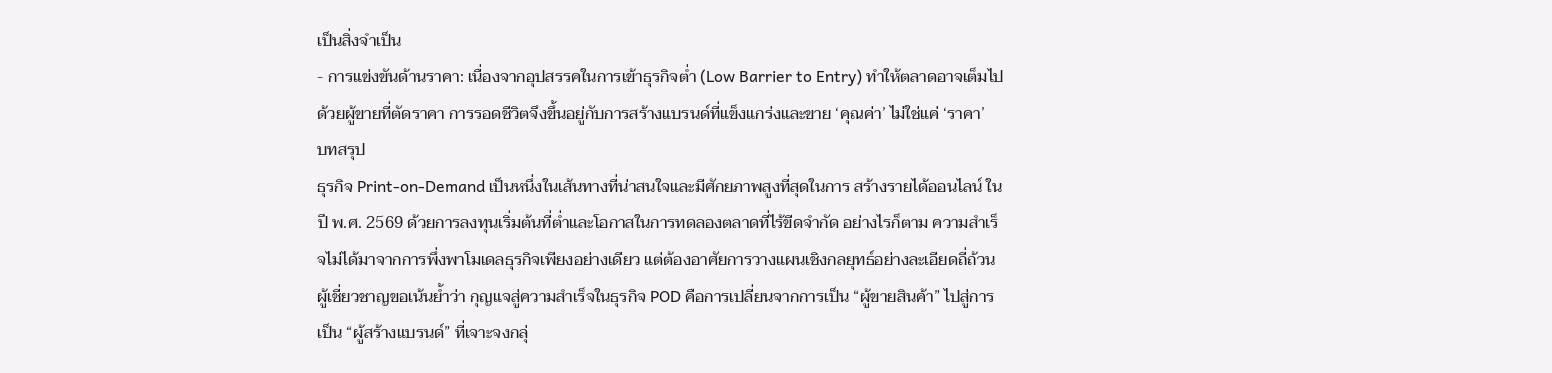เป็นสิ่งจำเป็น
- การแข่งขันด้านราคา: เนื่องจากอุปสรรคในการเข้าธุรกิจต่ำ (Low Barrier to Entry) ทำให้ตลาดอาจเต็มไปด้วยผู้ขายที่ตัดราคา การรอดชีวิตจึงขึ้นอยู่กับการสร้างแบรนด์ที่แข็งแกร่งและขาย ‘คุณค่า’ ไม่ใช่แค่ ‘ราคา’
บทสรุป
ธุรกิจ Print-on-Demand เป็นหนึ่งในเส้นทางที่น่าสนใจและมีศักยภาพสูงที่สุดในการ สร้างรายได้ออนไลน์ ในปี พ.ศ. 2569 ด้วยการลงทุนเริ่มต้นที่ต่ำและโอกาสในการทดลองตลาดที่ไร้ขีดจำกัด อย่างไรก็ตาม ความสำเร็จไม่ได้มาจากการพึ่งพาโมเดลธุรกิจเพียงอย่างเดียว แต่ต้องอาศัยการวางแผนเชิงกลยุทธ์อย่างละเอียดถี่ถ้วน
ผู้เชี่ยวชาญขอเน้นย้ำว่า กุญแจสู่ความสำเร็จในธุรกิจ POD คือการเปลี่ยนจากการเป็น “ผู้ขายสินค้า” ไปสู่การเป็น “ผู้สร้างแบรนด์” ที่เจาะจงกลุ่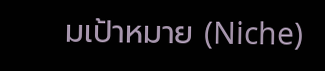มเป้าหมาย (Niche)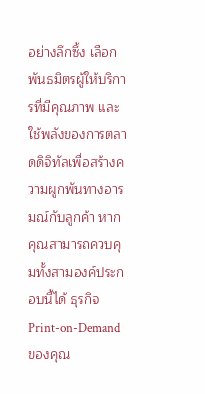อย่างลึกซึ้ง เลือกพันธมิตรผู้ให้บริการที่มีคุณภาพ และใช้พลังของการตลาดดิจิทัลเพื่อสร้างความผูกพันทางอารมณ์กับลูกค้า หากคุณสามารถควบคุมทั้งสามองค์ประกอบนี้ได้ ธุรกิจ Print-on-Demand ของคุณ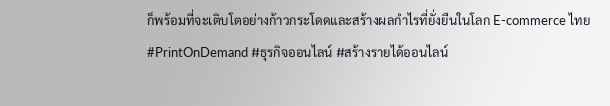ก็พร้อมที่จะเติบโตอย่างก้าวกระโดดและสร้างผลกำไรที่ยั่งยืนในโลก E-commerce ไทย
#PrintOnDemand #ธุรกิจออนไลน์ #สร้างรายได้ออนไลน์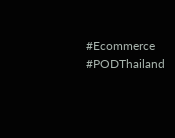#Ecommerce #PODThailand